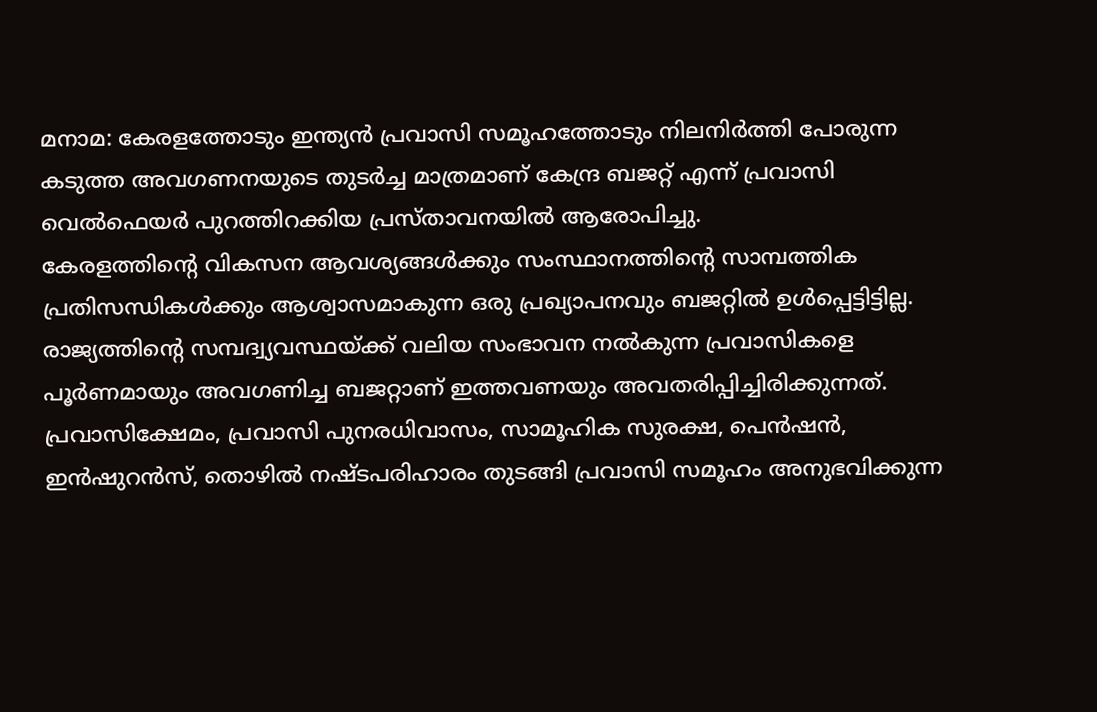മനാമ: കേരളത്തോടും ഇന്ത്യൻ പ്രവാസി സമൂഹത്തോടും നിലനിർത്തി പോരുന്ന കടുത്ത അവഗണനയുടെ തുടർച്ച മാത്രമാണ് കേന്ദ്ര ബജറ്റ് എന്ന് പ്രവാസി വെൽഫെയർ പുറത്തിറക്കിയ പ്രസ്താവനയിൽ ആരോപിച്ചു.
കേരളത്തിന്റെ വികസന ആവശ്യങ്ങൾക്കും സംസ്ഥാനത്തിന്റെ സാമ്പത്തിക പ്രതിസന്ധികൾക്കും ആശ്വാസമാകുന്ന ഒരു പ്രഖ്യാപനവും ബജറ്റിൽ ഉൾപ്പെട്ടിട്ടില്ല. രാജ്യത്തിന്റെ സമ്പദ്വ്യവസ്ഥയ്ക്ക് വലിയ സംഭാവന നൽകുന്ന പ്രവാസികളെ പൂർണമായും അവഗണിച്ച ബജറ്റാണ് ഇത്തവണയും അവതരിപ്പിച്ചിരിക്കുന്നത്.
പ്രവാസിക്ഷേമം, പ്രവാസി പുനരധിവാസം, സാമൂഹിക സുരക്ഷ, പെൻഷൻ, ഇൻഷുറൻസ്, തൊഴിൽ നഷ്ടപരിഹാരം തുടങ്ങി പ്രവാസി സമൂഹം അനുഭവിക്കുന്ന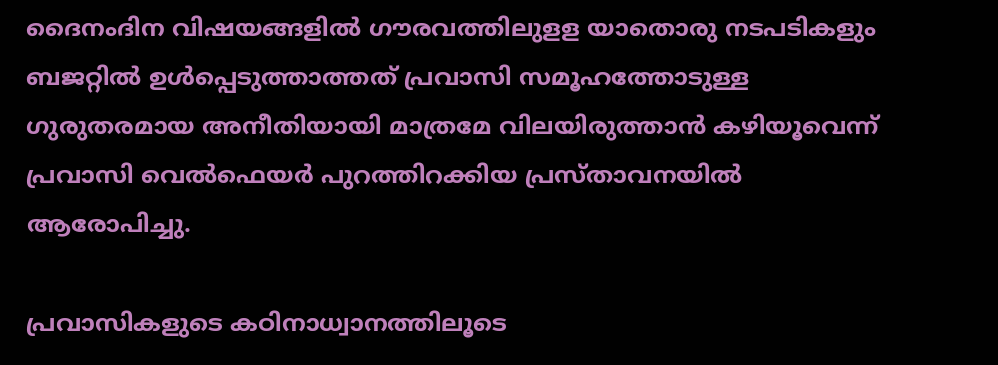ദൈനംദിന വിഷയങ്ങളിൽ ഗൗരവത്തിലുളള യാതൊരു നടപടികളും ബജറ്റിൽ ഉൾപ്പെടുത്താത്തത് പ്രവാസി സമൂഹത്തോടുള്ള ഗുരുതരമായ അനീതിയായി മാത്രമേ വിലയിരുത്താൻ കഴിയൂവെന്ന് പ്രവാസി വെൽഫെയർ പുറത്തിറക്കിയ പ്രസ്താവനയിൽ ആരോപിച്ചു.

പ്രവാസികളുടെ കഠിനാധ്വാനത്തിലൂടെ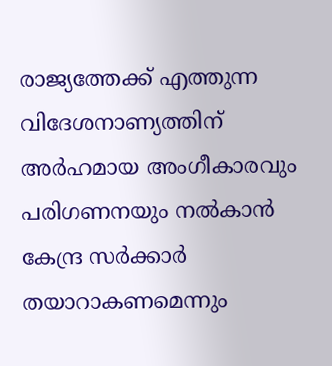രാജ്യത്തേക്ക് എത്തുന്ന വിദേശനാണ്യത്തിന് അർഹമായ അംഗീകാരവും പരിഗണനയും നൽകാൻ കേന്ദ്ര സർക്കാർ തയാറാകണമെന്നും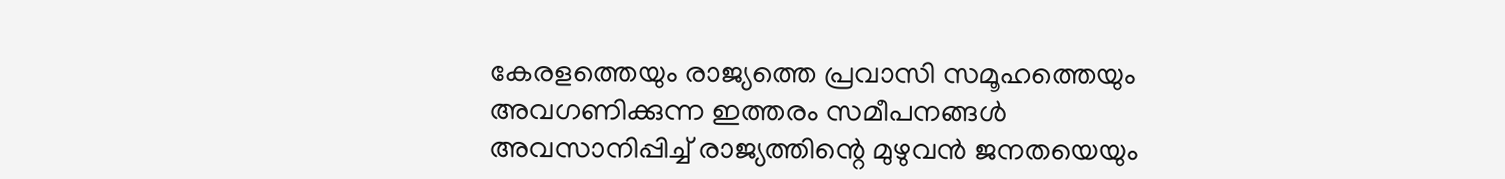കേരളത്തെയും രാജ്യത്തെ പ്രവാസി സമൂഹത്തെയും അവഗണിക്കുന്ന ഇത്തരം സമീപനങ്ങൾ അവസാനിപ്പിച്ച് രാജ്യത്തിന്റെ മുഴുവൻ ജനതയെയും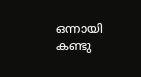ഒന്നായി കണ്ടു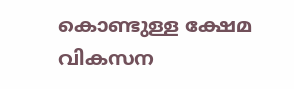കൊണ്ടുള്ള ക്ഷേമ വികസന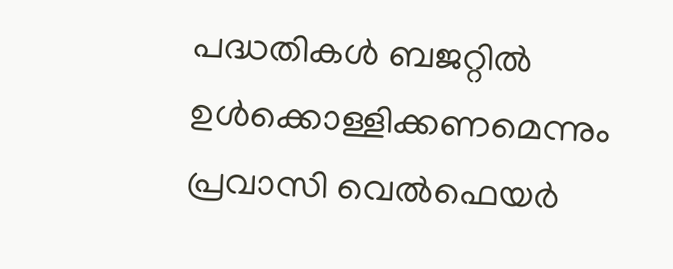പദ്ധതികൾ ബജറ്റിൽ ഉൾക്കൊള്ളിക്കണമെന്നും പ്രവാസി വെൽഫെയർ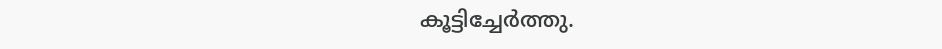കൂട്ടിച്ചേർത്തു.